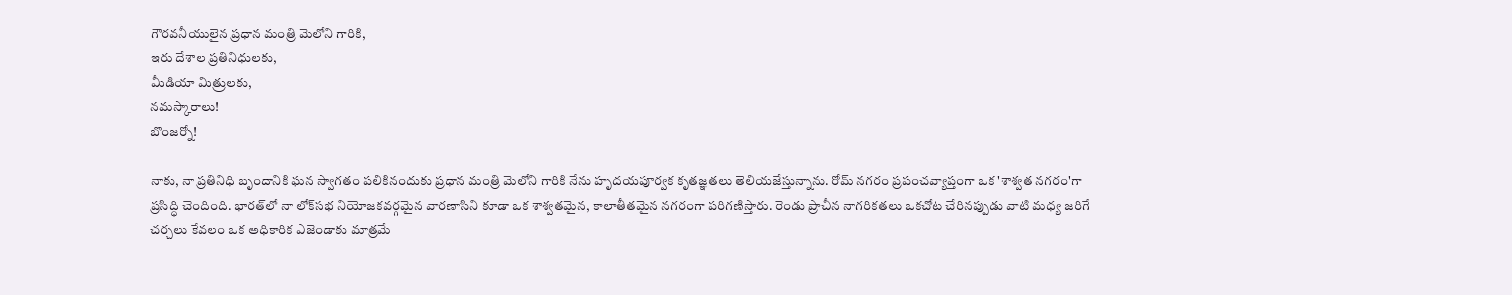గౌరవనీయులైన ప్రధాన మంత్రి మెలోని గారికి,
ఇరు దేశాల ప్రతినిధులకు,
మీడియా మిత్రులకు,
నమస్కారాలు!
బొంజర్నో!

నాకు, నా ప్రతినిధి బృందానికి ఘన స్వాగతం పలికినందుకు ప్రధాన మంత్రి మెలోని గారికి నేను హృదయపూర్వక కృతజ్ఞతలు తెలియజేస్తున్నాను. రోమ్ నగరం ప్రపంచవ్యాప్తంగా ఒక 'శాశ్వత నగరం'గా ప్రసిద్ధి చెందింది. భారత్‌లో నా లోక్‌సభ నియోజకవర్గమైన వారణాసిని కూడా ఒక శాశ్వతమైన, కాలాతీతమైన నగరంగా పరిగణిస్తారు. రెండు ప్రాచీన నాగరికతలు ఒకచోట చేరినప్పుడు వాటి మధ్య జరిగే చర్చలు కేవలం ఒక అధికారిక ఎజెండాకు మాత్రమే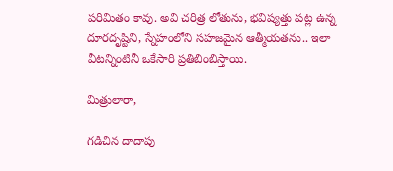పరిమితం కావు. అవి చరిత్ర లోతును, భవిష్యత్తు పట్ల ఉన్న దూరదృష్టిని, స్నేహంలోని సహజమైన ఆత్మీయతను.. ఇలా వీటన్నింటినీ ఒకేసారి ప్రతిబింబిస్తాయి.

మిత్రులారా,

గడిచిన దాదాపు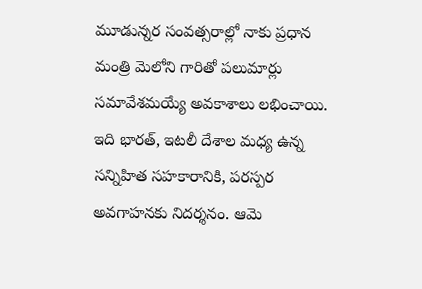మూడున్నర సంవత్సరాల్లో నాకు ప్రధాన మంత్రి మెలోని గారితో పలుమార్లు సమావేశమయ్యే అవకాశాలు లభించాయి. ఇది భారత్, ఇటలీ దేశాల మధ్య ఉన్న సన్నిహిత సహకారానికి, పరస్పర అవగాహనకు నిదర్శనం. ఆమె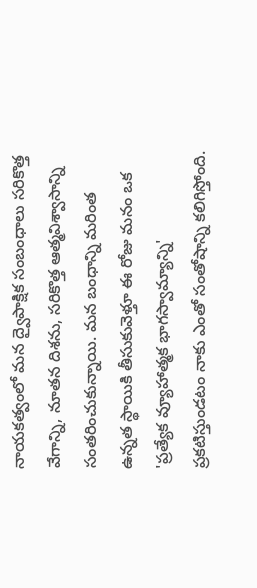నాయకత్వంలో మన ద్వైపాక్షిక సంబంధాలు సరికొత్త వేగాన్ని, నూతన దిశను, సరికొత్త ఆత్మవిశ్వాసాన్ని సంతరించుకున్నాయి. మన బంధాన్ని మరింత ఉన్నత స్థాయికి తీసుకువెళ్తూ ఈ రోజు మనం ఒక 'ప్రత్యేక వ్యూహాత్మక భాగస్వామ్యాన్ని' ప్రకటిస్తుండటం నాకు ఎంతో సంతోషాన్ని కలిగిస్తోంది.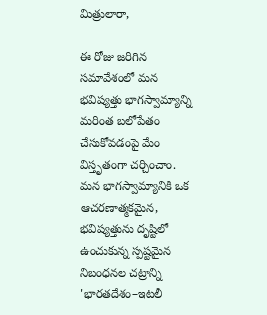మిత్రులారా,

ఈ రోజు జరిగిన సమావేశంలో మన భవిష్యత్తు భాగస్వామ్యాన్ని మరింత బలోపేతం చేసుకోవడంపై మేం విస్తృతంగా చర్చించాం. మన భాగస్వామ్యానికి ఒక ఆచరణాత్మకమైన, భవిష్యత్తును దృష్టిలో ఉంచుకున్న స్పష్టమైన నిబంధనల చట్రాన్ని 'భారతదేశం–ఇటలీ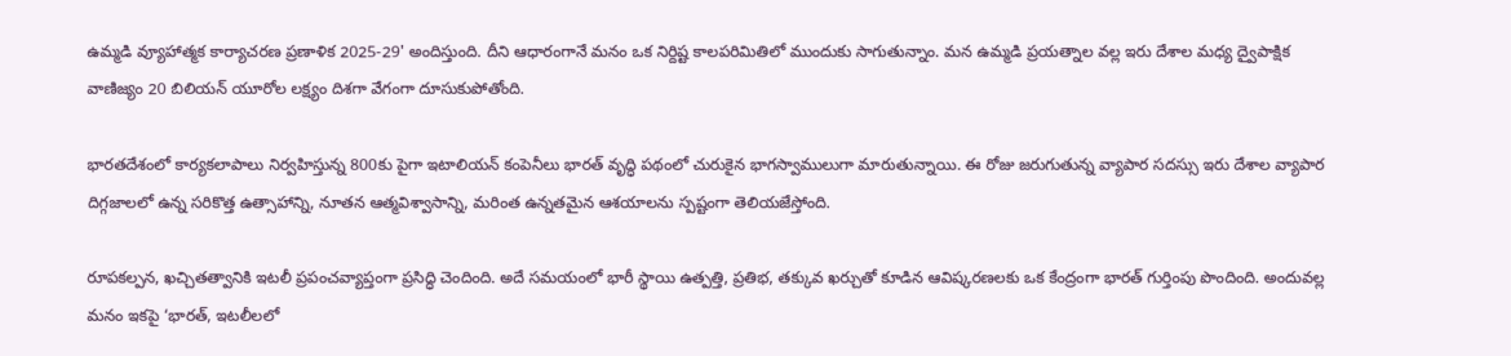ఉమ్మడి వ్యూహాత్మక కార్యాచరణ ప్రణాళిక 2025-29' అందిస్తుంది. దీని ఆధారంగానే మనం ఒక నిర్దిష్ట కాలపరిమితిలో ముందుకు సాగుతున్నాం. మన ఉమ్మడి ప్రయత్నాల వల్ల ఇరు దేశాల మధ్య ద్వైపాక్షిక వాణిజ్యం 20 బిలియన్ యూరోల లక్ష్యం దిశగా వేగంగా దూసుకుపోతోంది.

భారతదేశంలో కార్యకలాపాలు నిర్వహిస్తున్న 800కు పైగా ఇటాలియన్ కంపెనీలు భారత్ వృద్ధి పథంలో చురుకైన భాగస్వాములుగా మారుతున్నాయి. ఈ రోజు జరుగుతున్న వ్యాపార సదస్సు ఇరు దేశాల వ్యాపార దిగ్గజాలలో ఉన్న సరికొత్త ఉత్సాహాన్ని, నూతన ఆత్మవిశ్వాసాన్ని, మరింత ఉన్నతమైన ఆశయాలను స్పష్టంగా తెలియజేస్తోంది.

రూపకల్పన, ఖచ్చితత్వానికి ఇటలీ ప్రపంచవ్యాప్తంగా ప్రసిద్ధి చెందింది. అదే సమయంలో భారీ స్థాయి ఉత్పత్తి, ప్రతిభ, తక్కువ ఖర్చుతో కూడిన ఆవిష్కరణలకు ఒక కేంద్రంగా భారత్ గుర్తింపు పొందింది. అందువల్ల మనం ఇకపై ‘భారత్, ఇటలీలలో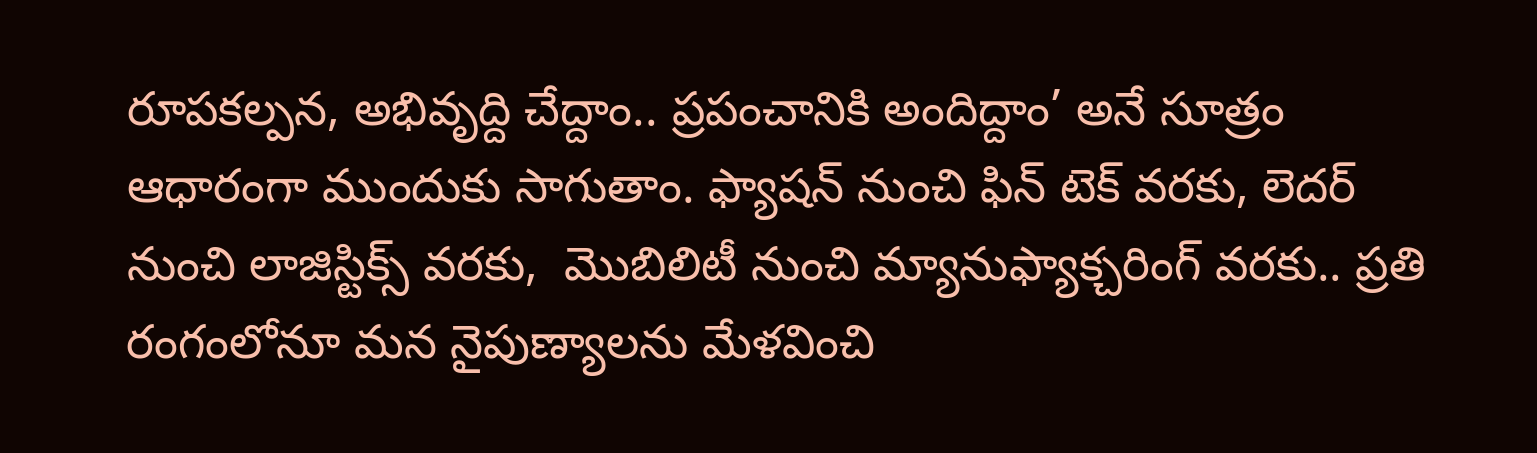రూపకల్పన, అభివృద్ది చేద్దాం.. ప్రపంచానికి అందిద్దాం’ అనే సూత్రం ఆధారంగా ముందుకు సాగుతాం. ఫ్యాషన్ నుంచి ఫిన్ టెక్ వరకు, లెదర్ నుంచి లాజిస్టిక్స్ వరకు,  మొబిలిటీ నుంచి మ్యానుఫ్యాక్చరింగ్ వరకు.. ప్రతి రంగంలోనూ మన నైపుణ్యాలను మేళవించి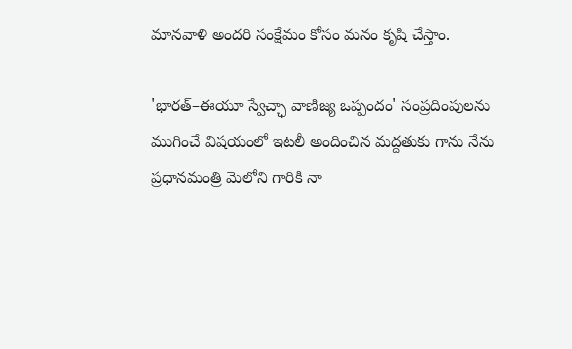మానవాళి అందరి సంక్షేమం కోసం మనం కృషి చేస్తాం.

'భారత్–ఈయూ స్వేచ్ఛా వాణిజ్య ఒప్పందం' సంప్రదింపులను ముగించే విషయంలో ఇటలీ అందించిన మద్దతుకు గాను నేను ప్రధానమంత్రి మెలోని గారికి నా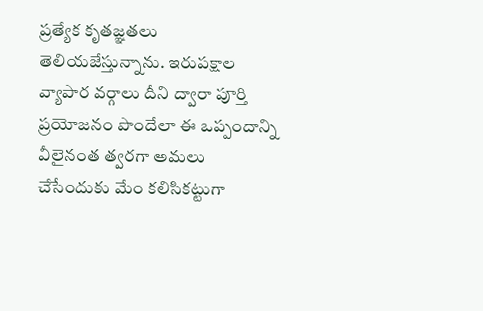ప్రత్యేక కృతజ్ఞతలు తెలియజేస్తున్నాను. ఇరుపక్షాల వ్యాపార వర్గాలు దీని ద్వారా పూర్తి ప్రయోజనం పొందేలా ఈ ఒప్పందాన్ని వీలైనంత త్వరగా అమలు చేసేందుకు మేం కలిసికట్టుగా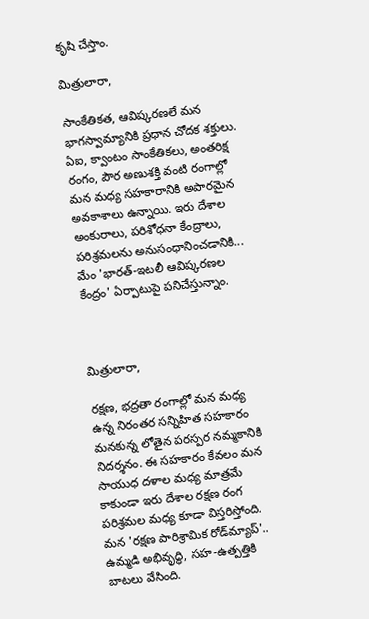కృషి చేస్తాం.

మిత్రులారా,

సాంకేతికత, ఆవిష్కరణలే మన భాగస్వామ్యానికి ప్రధాన చోదక శక్తులు. ఏఐ, క్వాంటం సాంకేతికలు, అంతరిక్ష రంగం, పౌర అణుశక్తి వంటి రంగాల్లో మన మధ్య సహకారానికి అపారమైన అవకాశాలు ఉన్నాయి. ఇరు దేశాల అంకురాలు, పరిశోధనా కేంద్రాలు, పరిశ్రమలను అనుసంధానించడానికి... మేం 'భారత్-ఇటలీ ఆవిష్కరణల కేంద్రం' ఏర్పాటుపై పనిచేస్తున్నాం.



మిత్రులారా,

రక్షణ, భద్రతా రంగాల్లో మన మధ్య ఉన్న నిరంతర సన్నిహిత సహకారం మనకున్న లోతైన పరస్పర నమ్మకానికి నిదర్శనం. ఈ సహకారం కేవలం మన సాయుధ దళాల మధ్య మాత్రమే కాకుండా ఇరు దేశాల రక్షణ రంగ పరిశ్రమల మధ్య కూడా విస్తరిస్తోంది. మన 'రక్షణ పారిశ్రామిక రోడ్‌మ్యాప్'.. ఉమ్మడి అభివృద్ధి, సహ-ఉత్పత్తికి బాటలు వేసింది.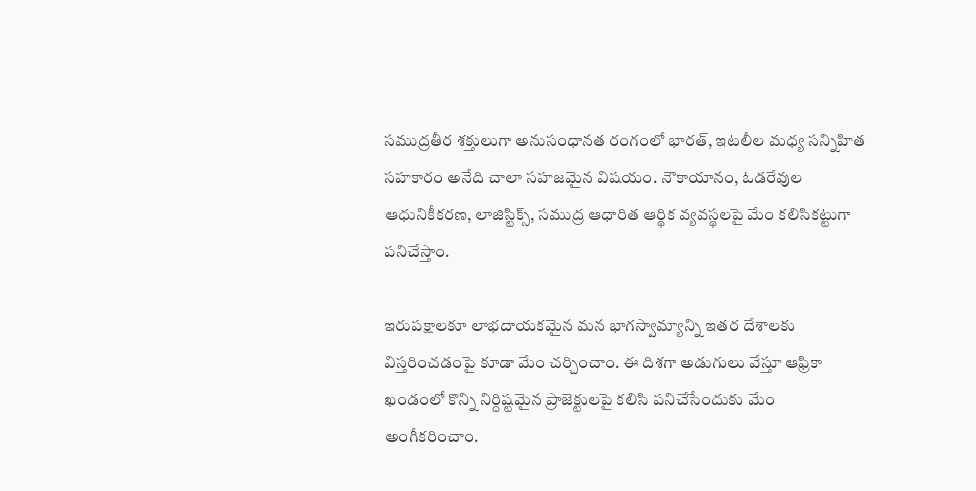సముద్రతీర శక్తులుగా అనుసంధానత రంగంలో భారత్, ఇటలీల మధ్య సన్నిహిత సహకారం అనేది చాలా సహజమైన విషయం. నౌకాయానం, ఓడరేవుల ఆధునికీకరణ, లాజిస్టిక్స్, సముద్ర ఆధారిత ఆర్థిక వ్యవస్థలపై మేం కలిసికట్టుగా పనిచేస్తాం.

ఇరుపక్షాలకూ లాభదాయకమైన మన భాగస్వామ్యాన్ని ఇతర దేశాలకు విస్తరించడంపై కూడా మేం చర్చించాం. ఈ దిశగా అడుగులు వేస్తూ ఆఫ్రికా ఖండంలో కొన్ని నిర్దిష్టమైన ప్రాజెక్టులపై కలిసి పనిచేసేందుకు మేం అంగీకరించాం.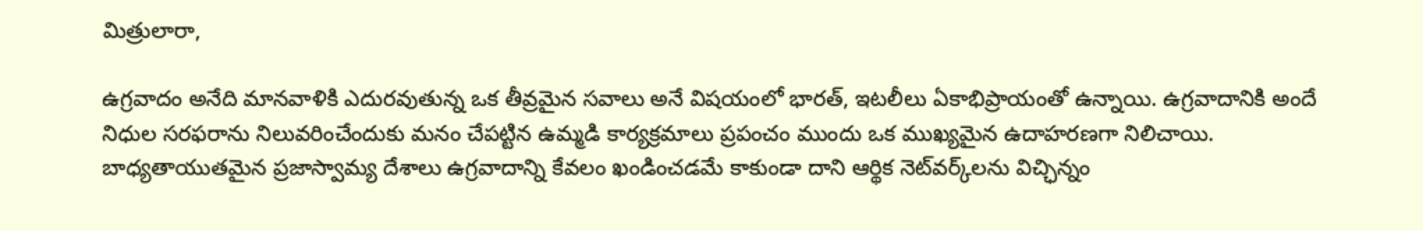మిత్రులారా,

ఉగ్రవాదం అనేది మానవాళికి ఎదురవుతున్న ఒక తీవ్రమైన సవాలు అనే విషయంలో భారత్, ఇటలీలు ఏకాభిప్రాయంతో ఉన్నాయి. ఉగ్రవాదానికి అందే నిధుల సరఫరాను నిలువరించేందుకు మనం చేపట్టిన ఉమ్మడి కార్యక్రమాలు ప్రపంచం ముందు ఒక ముఖ్యమైన ఉదాహరణగా నిలిచాయి. బాధ్యతాయుతమైన ప్రజాస్వామ్య దేశాలు ఉగ్రవాదాన్ని కేవలం ఖండించడమే కాకుండా దాని ఆర్థిక నెట్‌వర్క్‌లను విచ్ఛిన్నం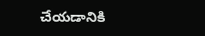చేయడానికి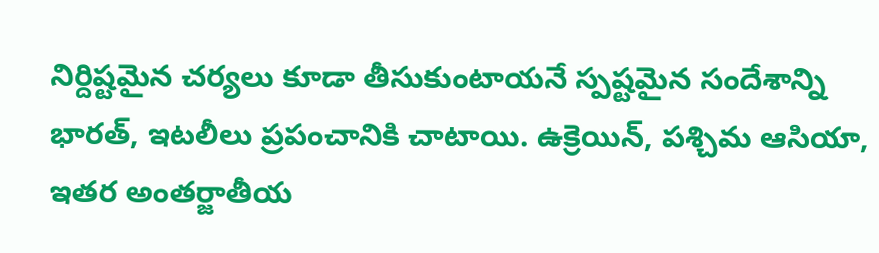నిర్దిష్టమైన చర్యలు కూడా తీసుకుంటాయనే స్పష్టమైన సందేశాన్ని భారత్, ఇటలీలు ప్రపంచానికి చాటాయి. ఉక్రెయిన్, పశ్చిమ ఆసియా, ఇతర అంతర్జాతీయ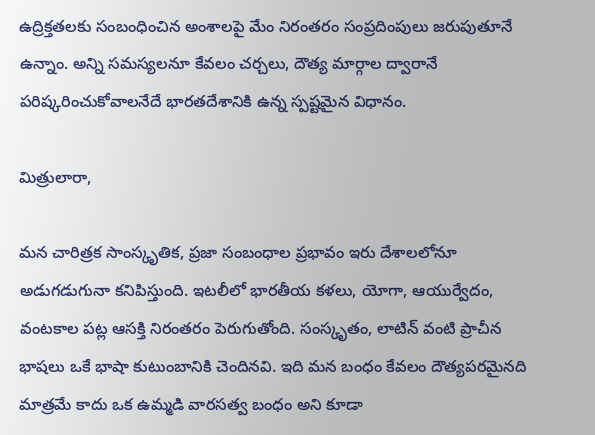ఉద్రిక్తతలకు సంబంధించిన అంశాలపై మేం నిరంతరం సంప్రదింపులు జరుపుతూనే ఉన్నాం. అన్ని సమస్యలనూ కేవలం చర్చలు, దౌత్య మార్గాల ద్వారానే పరిష్కరించుకోవాలనేదే భారతదేశానికి ఉన్న స్పష్టమైన విధానం.

మిత్రులారా,

మన చారిత్రక సాంస్కృతిక, ప్రజా సంబంధాల ప్రభావం ఇరు దేశాలలోనూ అడుగడుగునా కనిపిస్తుంది. ఇటలీలో భారతీయ కళలు, యోగా, ఆయుర్వేదం, వంటకాల పట్ల ఆసక్తి నిరంతరం పెరుగుతోంది. సంస్కృతం, లాటిన్ వంటి ప్రాచీన భాషలు ఒకే భాషా కుటుంబానికి చెందినవి. ఇది మన బంధం కేవలం దౌత్యపరమైనది మాత్రమే కాదు ఒక ఉమ్మడి వారసత్వ బంధం అని కూడా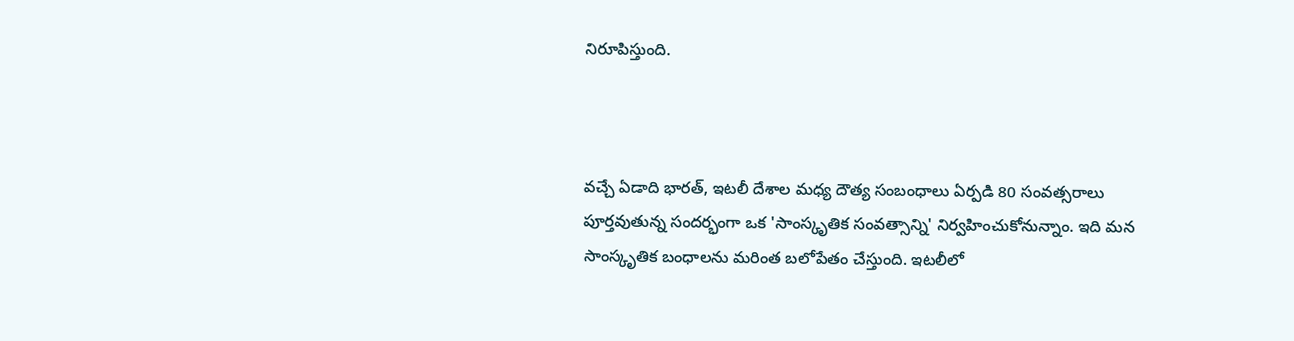నిరూపిస్తుంది.



వచ్చే ఏడాది భారత్, ఇటలీ దేశాల మధ్య దౌత్య సంబంధాలు ఏర్పడి 80 సంవత్సరాలు పూర్తవుతున్న సందర్భంగా ఒక 'సాంస్కృతిక సంవత్సాన్ని' నిర్వహించుకోనున్నాం. ఇది మన సాంస్కృతిక బంధాలను మరింత బలోపేతం చేస్తుంది. ఇటలీలో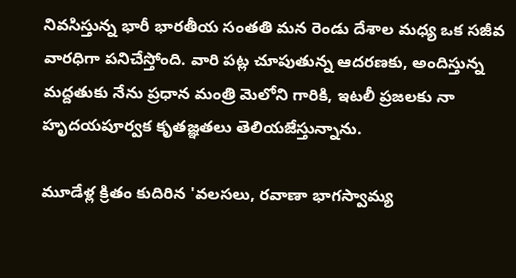నివసిస్తున్న భారీ భారతీయ సంతతి మన రెండు దేశాల మధ్య ఒక సజీవ వారధిగా పనిచేస్తోంది. వారి పట్ల చూపుతున్న ఆదరణకు, అందిస్తున్న మద్దతుకు నేను ప్రధాన మంత్రి మెలోని గారికి, ఇటలీ ప్రజలకు నా హృదయపూర్వక కృతజ్ఞతలు తెలియజేస్తున్నాను.

మూడేళ్ల క్రితం కుదిరిన 'వలసలు, రవాణా భాగస్వామ్య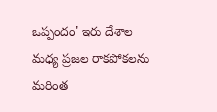ఒప్పందం' ఇరు దేశాల మధ్య ప్రజల రాకపోకలను మరింత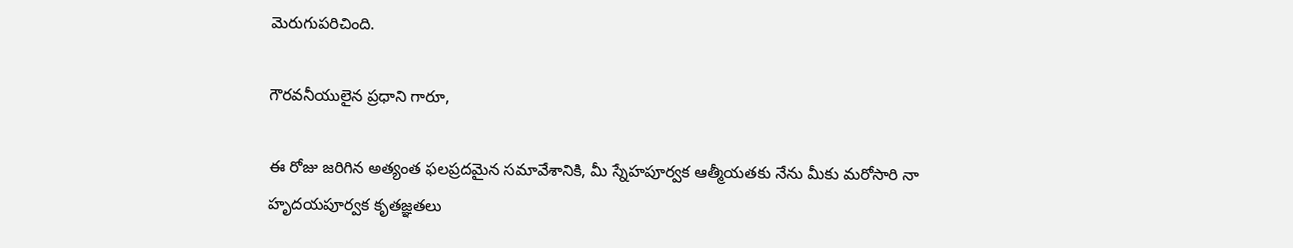మెరుగుపరిచింది.

గౌరవనీయులైన ప్రధాని గారూ,

ఈ రోజు జరిగిన అత్యంత ఫలప్రదమైన సమావేశానికి, మీ స్నేహపూర్వక ఆత్మీయతకు నేను మీకు మరోసారి నా హృదయపూర్వక కృతజ్ఞతలు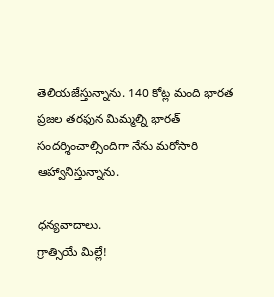తెలియజేస్తున్నాను. 140 కోట్ల మంది భారత ప్రజల తరఫున మిమ్మల్ని భారత్ సందర్శించాల్సిందిగా నేను మరోసారి ఆహ్వానిస్తున్నాను.

ధన్యవాదాలు.
గ్రాత్సియే మిల్లే!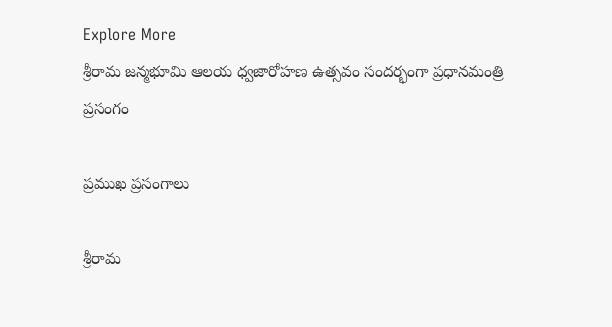Explore More
శ్రీరామ జన్మభూమి ఆలయ ధ్వజారోహణ ఉత్సవం సందర్భంగా ప్రధానమంత్రి ప్రసంగం

ప్రముఖ ప్రసంగాలు

శ్రీరామ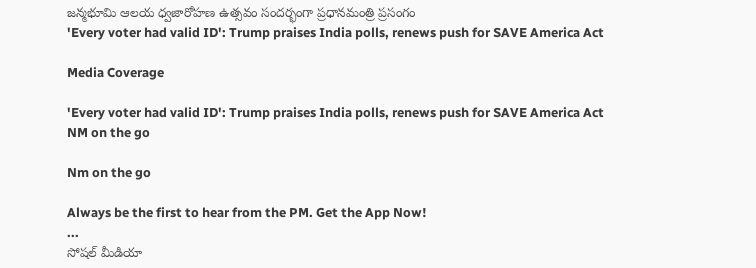జన్మభూమి ఆలయ ధ్వజారోహణ ఉత్సవం సందర్భంగా ప్రధానమంత్రి ప్రసంగం
'Every voter had valid ID': Trump praises India polls, renews push for SAVE America Act

Media Coverage

'Every voter had valid ID': Trump praises India polls, renews push for SAVE America Act
NM on the go

Nm on the go

Always be the first to hear from the PM. Get the App Now!
...
సోషల్ మీడియా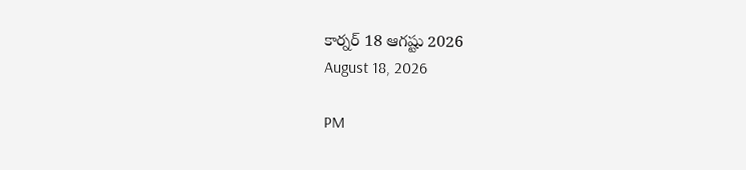కార్నర్ 18 ఆగష్టు 2026
August 18, 2026

PM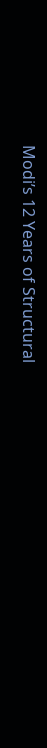Modi’s 12 Years of Structural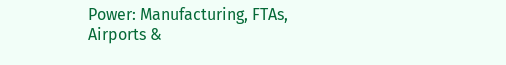Power: Manufacturing, FTAs, Airports &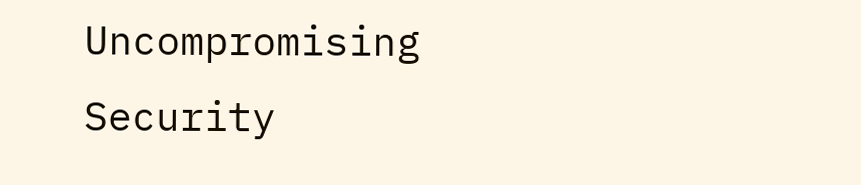Uncompromising Security